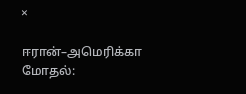×

ஈரான்–அமெரிக்கா மோதல்: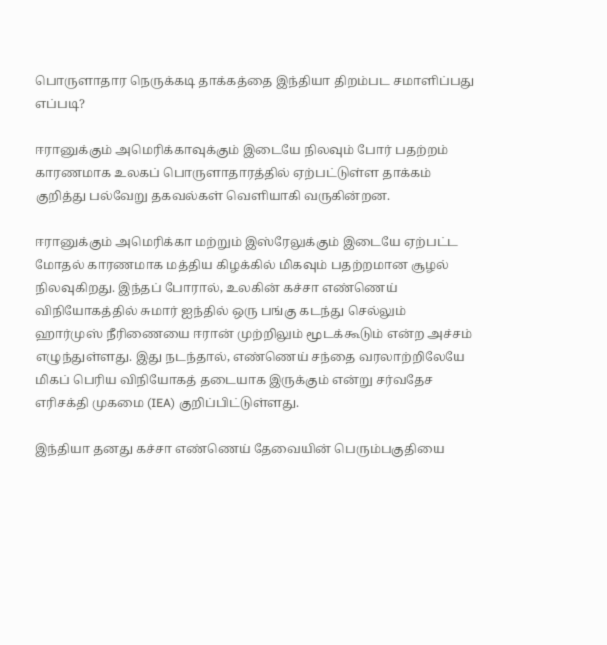பொருளாதார நெருக்கடி தாக்கத்தை இந்தியா திறம்பட சமாளிப்பது எப்படி?

ஈரானுக்கும் அமெரிக்காவுக்கும் இடையே நிலவும் போர் பதற்றம் காரணமாக உலகப் பொருளாதாரத்தில் ஏற்பட்டுள்ள தாக்கம் குறித்து பல்வேறு தகவல்கள் வெளியாகி வருகின்றன.

ஈரானுக்கும் அமெரிக்கா மற்றும் இஸ்ரேலுக்கும் இடையே ஏற்பட்ட மோதல் காரணமாக மத்திய கிழக்கில் மிகவும் பதற்றமான சூழல் நிலவுகிறது. இந்தப் போரால், உலகின் கச்சா எண்ணெய் விநியோகத்தில் சுமார் ஐந்தில் ஒரு பங்கு கடந்து செல்லும் ஹார்முஸ் நீரிணையை ஈரான் முற்றிலும் மூடக்கூடும் என்ற அச்சம் எழுந்துள்ளது. இது நடந்தால், எண்ணெய் சந்தை வரலாற்றிலேயே மிகப் பெரிய விநியோகத் தடையாக இருக்கும் என்று சர்வதேச எரிசக்தி முகமை (IEA) குறிப்பிட்டுள்ளது.

இந்தியா தனது கச்சா எண்ணெய் தேவையின் பெரும்பகுதியை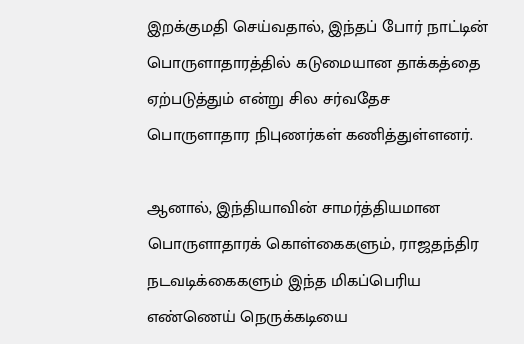இறக்குமதி செய்வதால், இந்தப் போர் நாட்டின் பொருளாதாரத்தில் கடுமையான தாக்கத்தை ஏற்படுத்தும் என்று சில சர்வதேச பொருளாதார நிபுணர்கள் கணித்துள்ளனர்.

ஆனால், இந்தியாவின் சாமர்த்தியமான பொருளாதாரக் கொள்கைகளும், ராஜதந்திர நடவடிக்கைகளும் இந்த மிகப்பெரிய எண்ணெய் நெருக்கடியை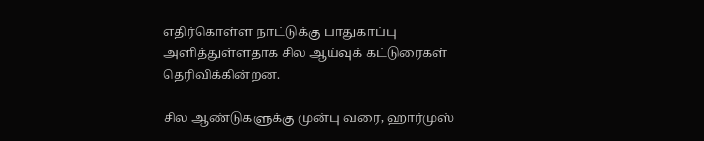எதிர்கொள்ள நாட்டுக்கு பாதுகாப்பு அளித்துள்ளதாக சில ஆய்வுக் கட்டுரைகள் தெரிவிக்கின்றன.

சில ஆண்டுகளுக்கு முன்பு வரை, ஹார்முஸ்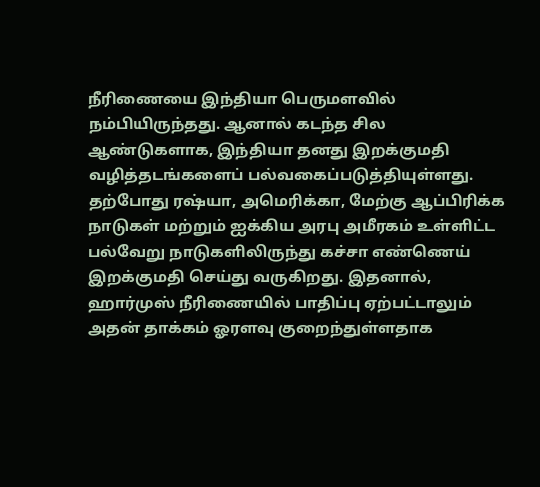நீரிணையை இந்தியா பெருமளவில் நம்பியிருந்தது. ஆனால் கடந்த சில ஆண்டுகளாக, இந்தியா தனது இறக்குமதி வழித்தடங்களைப் பல்வகைப்படுத்தியுள்ளது. தற்போது ரஷ்யா, அமெரிக்கா, மேற்கு ஆப்பிரிக்க நாடுகள் மற்றும் ஐக்கிய அரபு அமீரகம் உள்ளிட்ட பல்வேறு நாடுகளிலிருந்து கச்சா எண்ணெய் இறக்குமதி செய்து வருகிறது. இதனால், ஹார்முஸ் நீரிணையில் பாதிப்பு ஏற்பட்டாலும் அதன் தாக்கம் ஓரளவு குறைந்துள்ளதாக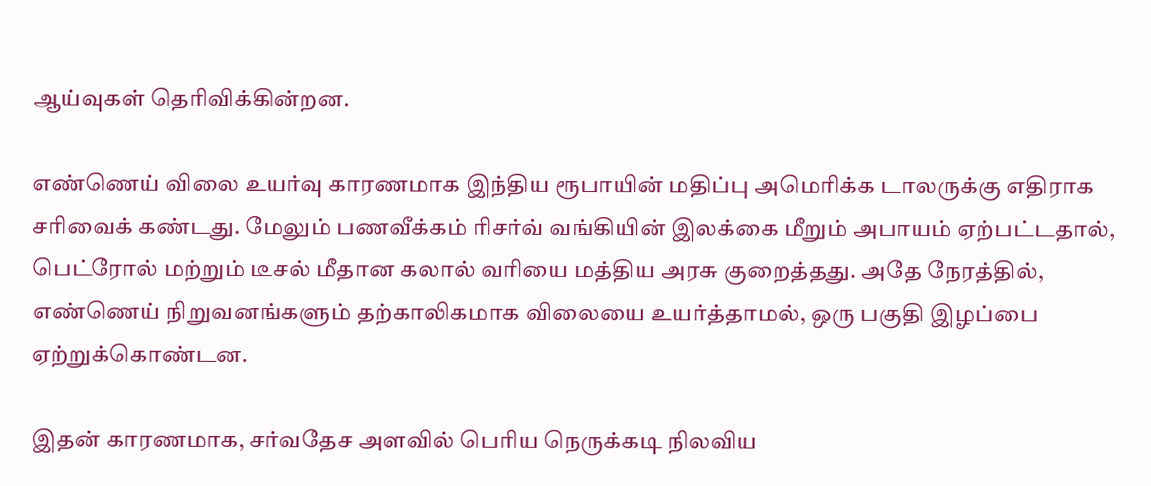ஆய்வுகள் தெரிவிக்கின்றன.

எண்ணெய் விலை உயர்வு காரணமாக இந்திய ரூபாயின் மதிப்பு அமெரிக்க டாலருக்கு எதிராக சரிவைக் கண்டது. மேலும் பணவீக்கம் ரிசர்வ் வங்கியின் இலக்கை மீறும் அபாயம் ஏற்பட்டதால், பெட்ரோல் மற்றும் டீசல் மீதான கலால் வரியை மத்திய அரசு குறைத்தது. அதே நேரத்தில், எண்ணெய் நிறுவனங்களும் தற்காலிகமாக விலையை உயர்த்தாமல், ஒரு பகுதி இழப்பை ஏற்றுக்கொண்டன.

இதன் காரணமாக, சர்வதேச அளவில் பெரிய நெருக்கடி நிலவிய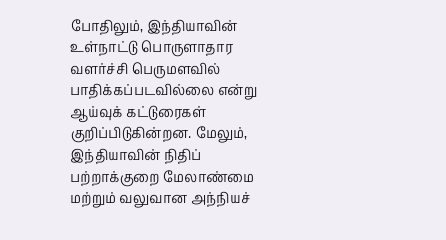போதிலும், இந்தியாவின் உள்நாட்டு பொருளாதார வளர்ச்சி பெருமளவில் பாதிக்கப்படவில்லை என்று ஆய்வுக் கட்டுரைகள் குறிப்பிடுகின்றன. மேலும், இந்தியாவின் நிதிப் பற்றாக்குறை மேலாண்மை மற்றும் வலுவான அந்நியச்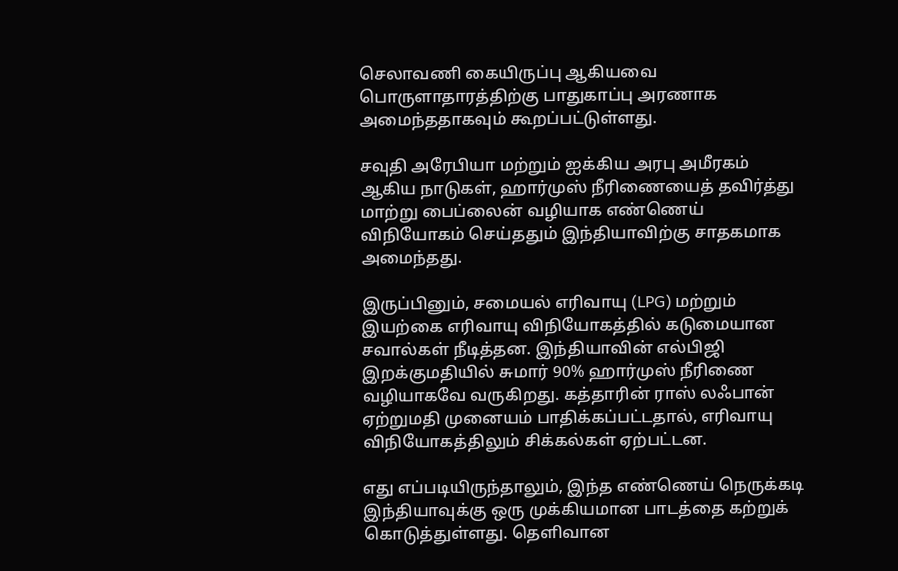செலாவணி கையிருப்பு ஆகியவை பொருளாதாரத்திற்கு பாதுகாப்பு அரணாக அமைந்ததாகவும் கூறப்பட்டுள்ளது.

சவுதி அரேபியா மற்றும் ஐக்கிய அரபு அமீரகம் ஆகிய நாடுகள், ஹார்முஸ் நீரிணையைத் தவிர்த்து மாற்று பைப்லைன் வழியாக எண்ணெய் விநியோகம் செய்ததும் இந்தியாவிற்கு சாதகமாக அமைந்தது.

இருப்பினும், சமையல் எரிவாயு (LPG) மற்றும் இயற்கை எரிவாயு விநியோகத்தில் கடுமையான சவால்கள் நீடித்தன. இந்தியாவின் எல்பிஜி இறக்குமதியில் சுமார் 90% ஹார்முஸ் நீரிணை வழியாகவே வருகிறது. கத்தாரின் ராஸ் லஃபான் ஏற்றுமதி முனையம் பாதிக்கப்பட்டதால், எரிவாயு விநியோகத்திலும் சிக்கல்கள் ஏற்பட்டன.

எது எப்படியிருந்தாலும், இந்த எண்ணெய் நெருக்கடி இந்தியாவுக்கு ஒரு முக்கியமான பாடத்தை கற்றுக் கொடுத்துள்ளது. தெளிவான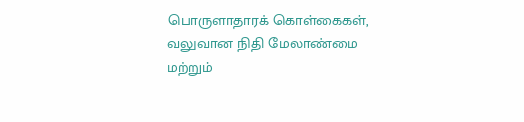பொருளாதாரக் கொள்கைகள், வலுவான நிதி மேலாண்மை மற்றும்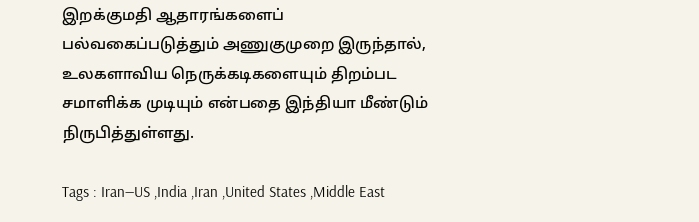இறக்குமதி ஆதாரங்களைப் பல்வகைப்படுத்தும் அணுகுமுறை இருந்தால், உலகளாவிய நெருக்கடிகளையும் திறம்பட சமாளிக்க முடியும் என்பதை இந்தியா மீண்டும் நிருபித்துள்ளது.

Tags : Iran—US ,India ,Iran ,United States ,Middle East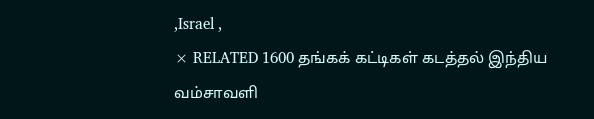,Israel ,
× RELATED 1600 தங்கக் கட்டிகள் கடத்தல் இந்திய வம்சாவளி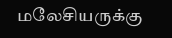மலேசியருக்கு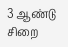3 ஆண்டு சிறை